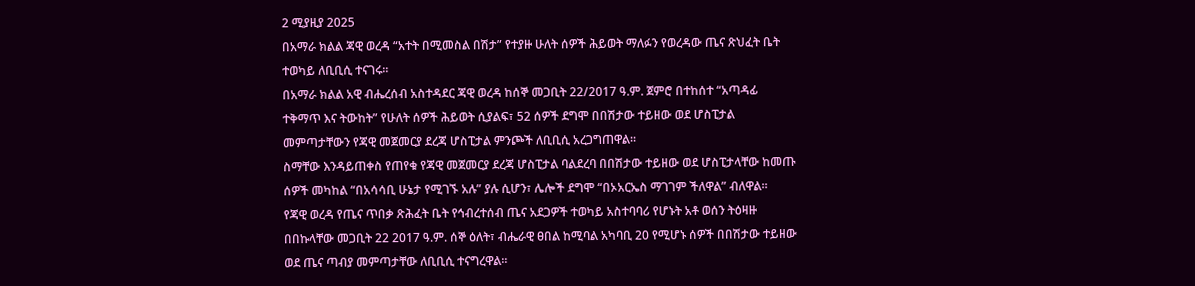2 ሚያዚያ 2025
በአማራ ክልል ጃዊ ወረዳ “አተት በሚመስል በሽታ” የተያዙ ሁለት ሰዎች ሕይወት ማለፉን የወረዳው ጤና ጽህፈት ቤት ተወካይ ለቢቢሲ ተናገሩ።
በአማራ ክልል አዊ ብሔረሰብ አስተዳደር ጃዊ ወረዳ ከሰኞ መጋቢት 22/2017 ዓ.ም. ጀምሮ በተከሰተ “አጣዳፊ ተቅማጥ እና ትውከት” የሁለት ሰዎች ሕይወት ሲያልፍ፣ 52 ሰዎች ደግሞ በበሽታው ተይዘው ወደ ሆስፒታል መምጣታቸውን የጃዊ መጀመርያ ደረጃ ሆስፒታል ምንጮች ለቢቢሲ አረጋግጠዋል።
ስማቸው እንዳይጠቀስ የጠየቁ የጃዊ መጀመርያ ደረጃ ሆስፒታል ባልደረባ በበሽታው ተይዘው ወደ ሆስፒታላቸው ከመጡ ሰዎች መካከል “በአሳሳቢ ሁኔታ የሚገኙ አሉ” ያሉ ሲሆን፣ ሌሎች ደግሞ “በኦአርኤስ ማገገም ችለዋል” ብለዋል።
የጃዊ ወረዳ የጤና ጥበቃ ጽሕፈት ቤት የኅብረተሰብ ጤና አደጋዎች ተወካይ አስተባባሪ የሆኑት አቶ ወሰን ትዕዛዙ በበኩላቸው መጋቢት 22 2017 ዓ.ም. ሰኞ ዕለት፣ ብሔራዊ ፀበል ከሚባል አካባቢ 20 የሚሆኑ ሰዎች በበሽታው ተይዘው ወደ ጤና ጣብያ መምጣታቸው ለቢቢሲ ተናግረዋል።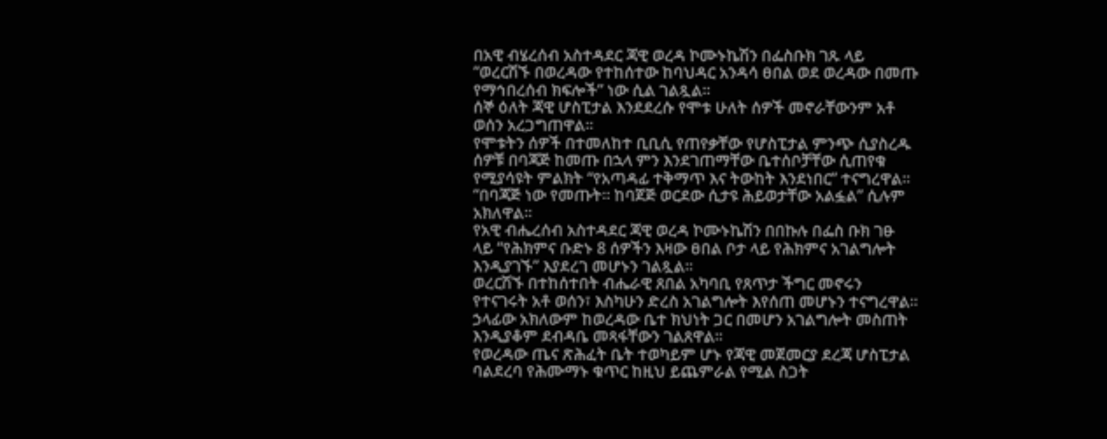በአዊ ብሄረሰብ አስተዳደር ጃዊ ወረዳ ኮሙኑኬሽን በፌስቡክ ገጹ ላይ “ወረርሽኙ በወረዳው የተከሰተው ከባህዳር አንዳሳ ፀበል ወደ ወረዳው በመጡ የማኅበረሰብ ክፍሎች” ነው ሲል ገልጿል።
ሰኞ ዕለት ጃዊ ሆስፒታል እንደደረሱ የሞቱ ሁለት ሰዎች መኖራቸውንም አቶ ወሰን አረጋግጠዋል።
የሞቱትን ሰዎች በተመለከተ ቢቢሲ የጠየቃቸው የሆስፒታል ምንጭ ሲያስረዱ ሰዎቹ በባጃጅ ከመጡ በኋላ ምን እንደገጠማቸው ቤተሰቦቻቸው ሲጠየቁ የሚያሳዩት ምልክት “የአጣዳፊ ተቅማጥ እና ትውከት እንደነበር” ተናግረዋል።
“በባጃጅ ነው የመጡት። ከባጀጅ ወርደው ሲታዩ ሕይወታቸው አልፏል” ሲሉም አክለዋል።
የአዊ ብሔረሰብ አስተዳደር ጃዊ ወረዳ ኮሙኑኬሽን በበኩሉ በፌስ ቡክ ገፁ ላይ “የሕክምና ቡድኑ 8 ሰዎችን እዛው ፀበል ቦታ ላይ የሕክምና አገልግሎት እንዲያገኙ” እያደረገ መሆኑን ገልጿል።
ወረርሽኙ በተከሰተበት ብሔራዊ ጸበል አካባቢ የጸጥታ ችግር መኖሩን የተናገሩት አቶ ወሰን፣ እስካሁን ድረስ አገልግሎት እየሰጠ መሆኑን ተናግረዋል።
ኃላፊው አክለውም ከወረዳው ቤተ ክህነት ጋር በመሆን አገልግሎት መስጠት እንዲያቆም ደብዳቤ መጻፋቸውን ገልጸዋል።
የወረዳው ጤና ጽሕፈት ቤት ተወካይም ሆኑ የጃዊ መጀመርያ ደረጃ ሆስፒታል ባልደረባ የሕሙማኑ ቁጥር ከዚህ ይጨምራል የሚል ስጋት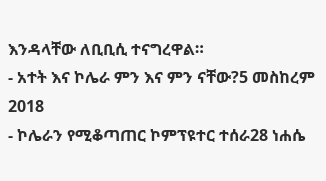እንዳላቸው ለቢቢሲ ተናግረዋል።
- አተት እና ኮሌራ ምን እና ምን ናቸው?5 መስከረም 2018
- ኮሌራን የሚቆጣጠር ኮምፕዩተር ተሰራ28 ነሐሴ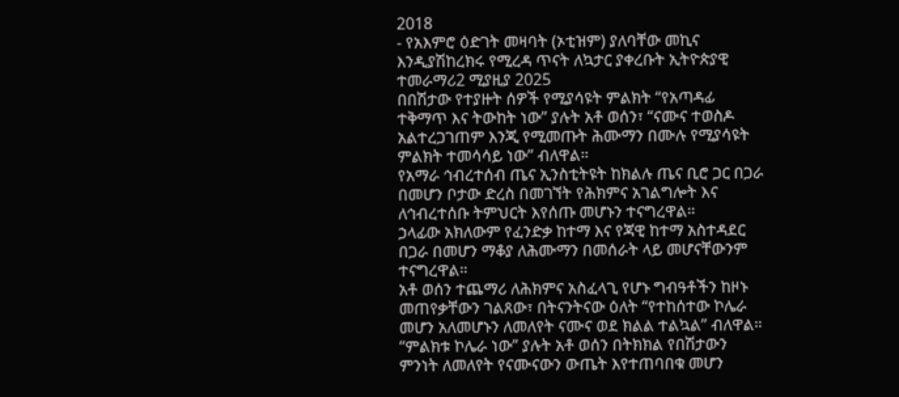2018
- የአእምሮ ዕድገት መዛባት (ኦቲዝም) ያለባቸው መኪና እንዲያሽከረክሩ የሚረዳ ጥናት ለኳታር ያቀረቡት ኢትዮጵያዊ ተመራማሪ2 ሚያዚያ 2025
በበሽታው የተያዙት ሰዎች የሚያሳዩት ምልክት “የአጣዳፊ ተቅማጥ እና ትውከት ነው” ያሉት አቶ ወሰን፣ “ናሙና ተወስዶ አልተረጋገጠም እንጂ የሚመጡት ሕሙማን በሙሉ የሚያሳዩት ምልክት ተመሳሳይ ነው” ብለዋል።
የአማራ ኅብረተሰብ ጤና ኢንስቲትዩት ከክልሉ ጤና ቢሮ ጋር በጋራ በመሆን ቦታው ድረስ በመገኘት የሕክምና አገልግሎት እና ለኅብረተሰቡ ትምህርት እየሰጡ መሆኑን ተናግረዋል።
ኃላፊው አክለውም የፈንድቃ ከተማ እና የጃዊ ከተማ አስተዳደር በጋራ በመሆን ማቆያ ለሕሙማን በመሰራት ላይ መሆናቸውንም ተናግረዋል።
አቶ ወሰን ተጨማሪ ለሕክምና አስፈላጊ የሆኑ ግብዓቶችን ከዞኑ መጠየቃቸውን ገልጸው፣ በትናንትናው ዕለት “የተከሰተው ኮሌራ መሆን አለመሆኑን ለመለየት ናሙና ወደ ክልል ተልኳል” ብለዋል።
“ምልክቱ ኮሌራ ነው” ያሉት አቶ ወሰን በትክክል የበሽታውን ምንነት ለመለየት የናሙናውን ውጤት እየተጠባበቁ መሆን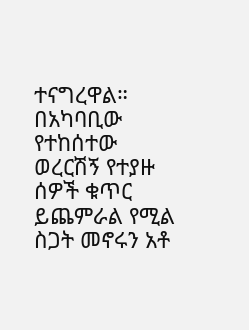ተናግረዋል።
በአካባቢው የተከሰተው ወረርሽኝ የተያዙ ሰዎች ቁጥር ይጨምራል የሚል ስጋት መኖሩን አቶ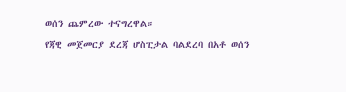ወሰን ጨምረው ተናግረዋል።
የጃዊ መጀመርያ ደረጃ ሆስፒታል ባልደረባ በአቶ ወሰን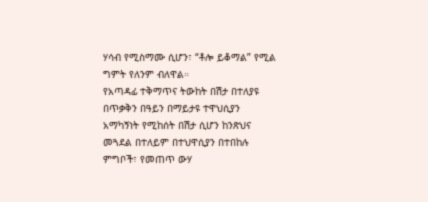ሃሳብ የሚስማሙ ሲሆን፣ “ቶሎ ይቆማል” የሚል ግምት የለንም ብለዋል።
የአጣዳፊ ተቅማጥና ትውከት በሽታ በተለያዩ በጥቃቅን በዓይን በማይታዩ ተዋህሲያን አማካኝነት የሚከሰት በሽታ ሲሆን ከንጽህና መጓደል በተለይም በተህዋሲያን በተበከሉ ምግቦች፣ የመጠጥ ውሃ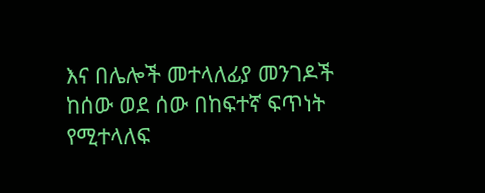እና በሌሎች መተላለፊያ መንገዶች ከሰው ወደ ሰው በከፍተኛ ፍጥነት የሚተላለፍ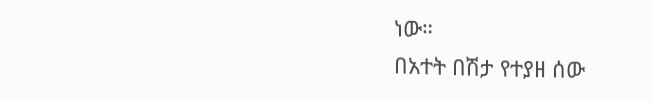ነው።
በአተት በሽታ የተያዘ ሰው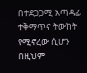በተደጋጋሚ አጣዳፊ ተቅማጥና ትውከት የሚኖረው ሲሆን በዚህም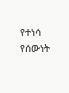የተነሳ የሰውነት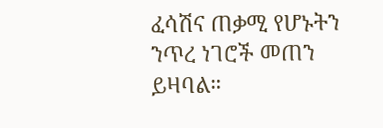ፈሳሽና ጠቃሚ የሆኑትን ንጥረ ነገሮች መጠን ይዛባል።